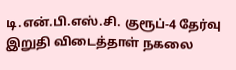டி.என்.பி.எஸ்.சி. குரூப்-4 தேர்வு இறுதி விடைத்தாள் நகலை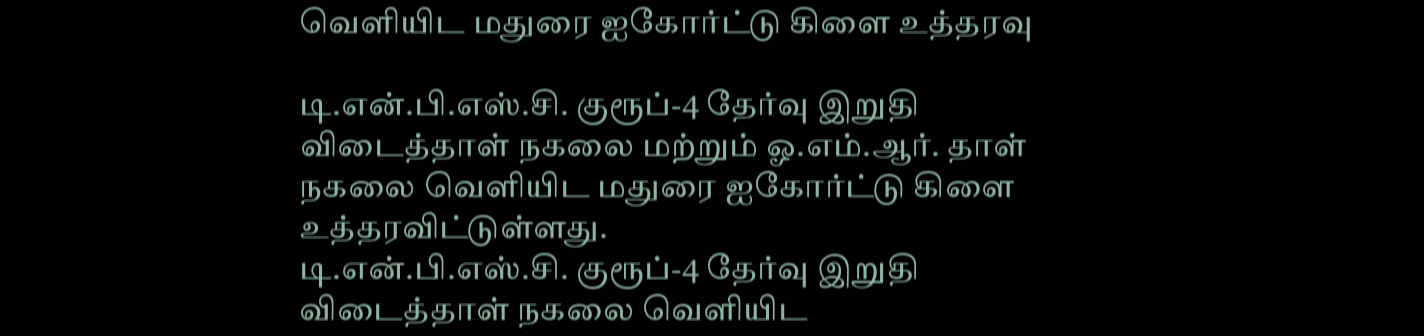வெளியிட மதுரை ஐகோர்ட்டு கிளை உத்தரவு

டி.என்.பி.எஸ்.சி. குரூப்-4 தேர்வு இறுதி விடைத்தாள் நகலை மற்றும் ஓ.எம்.ஆர். தாள் நகலை வெளியிட மதுரை ஐகோர்ட்டு கிளை உத்தரவிட்டுள்ளது.
டி.என்.பி.எஸ்.சி. குரூப்-4 தேர்வு இறுதி விடைத்தாள் நகலை வெளியிட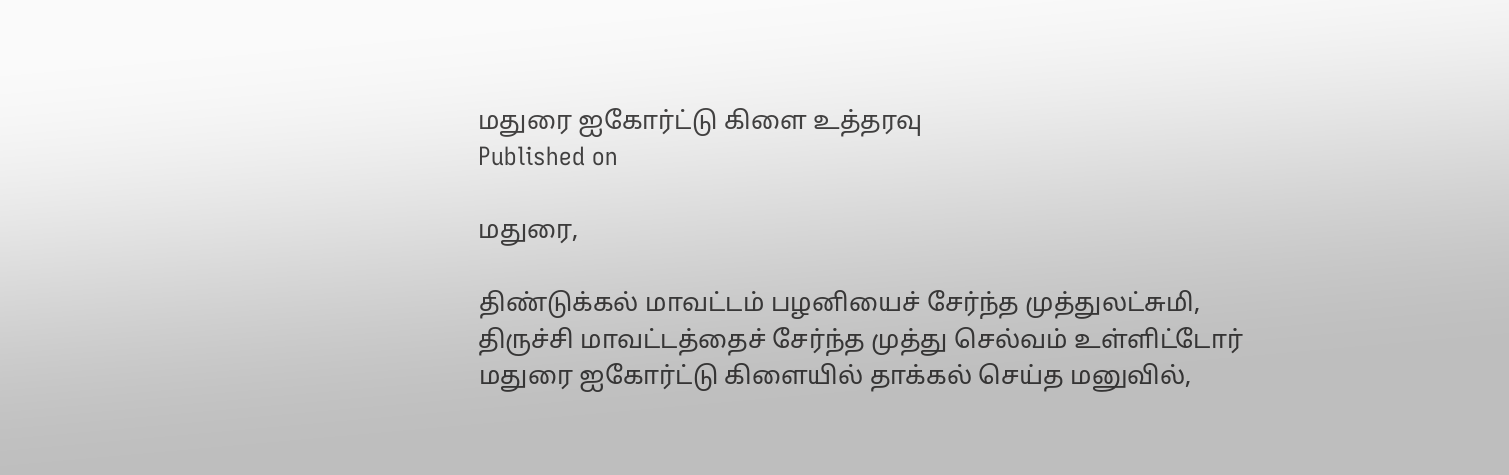மதுரை ஐகோர்ட்டு கிளை உத்தரவு
Published on

மதுரை,

திண்டுக்கல் மாவட்டம் பழனியைச் சேர்ந்த முத்துலட்சுமி, திருச்சி மாவட்டத்தைச் சேர்ந்த முத்து செல்வம் உள்ளிட்டோர் மதுரை ஐகோர்ட்டு கிளையில் தாக்கல் செய்த மனுவில்,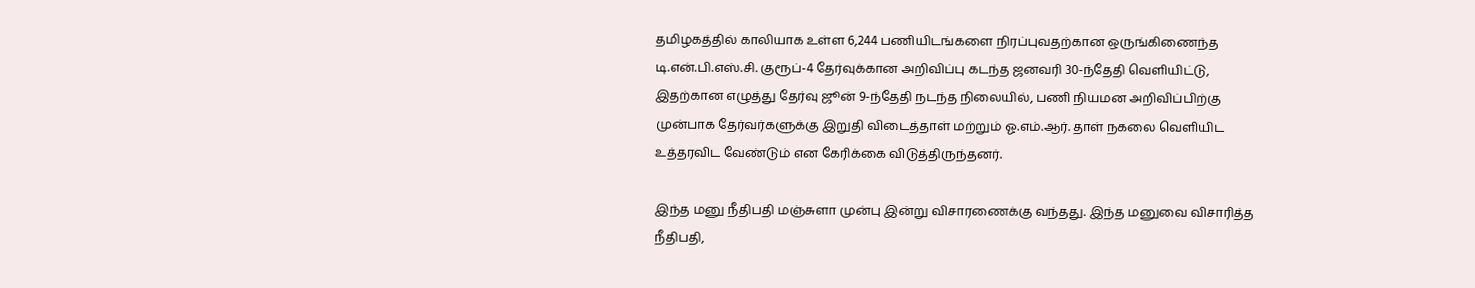தமிழகத்தில் காலியாக உள்ள 6,244 பணியிடங்களை நிரப்புவதற்கான ஒருங்கிணைந்த டி.என்.பி.எஸ்.சி. குரூப்-4 தேர்வுக்கான அறிவிப்பு கடந்த ஜனவரி 30-ந்தேதி வெளியிட்டு, இதற்கான எழுத்து தேர்வு ஜூன் 9-ந்தேதி நடந்த நிலையில், பணி நியமன அறிவிப்பிற்கு முன்பாக தேர்வர்களுக்கு இறுதி விடைத்தாள் மற்றும் ஓ.எம்.ஆர். தாள் நகலை வெளியிட உத்தரவிட வேண்டும் என கேரிக்கை விடுத்திருந்தனர்.

இந்த மனு நீதிபதி மஞ்சுளா முன்பு இன்று விசாரணைக்கு வந்தது. இந்த மனுவை விசாரித்த நீதிபதி,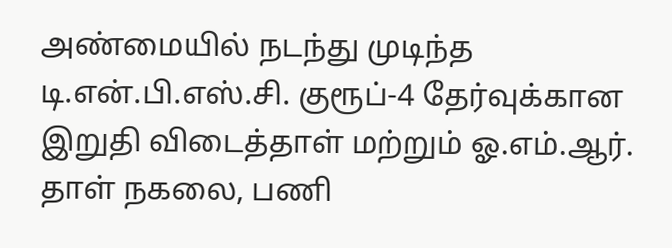அண்மையில் நடந்து முடிந்த டி.என்.பி.எஸ்.சி. குரூப்-4 தேர்வுக்கான இறுதி விடைத்தாள் மற்றும் ஓ.எம்.ஆர். தாள் நகலை, பணி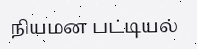நியமன பட்டியல்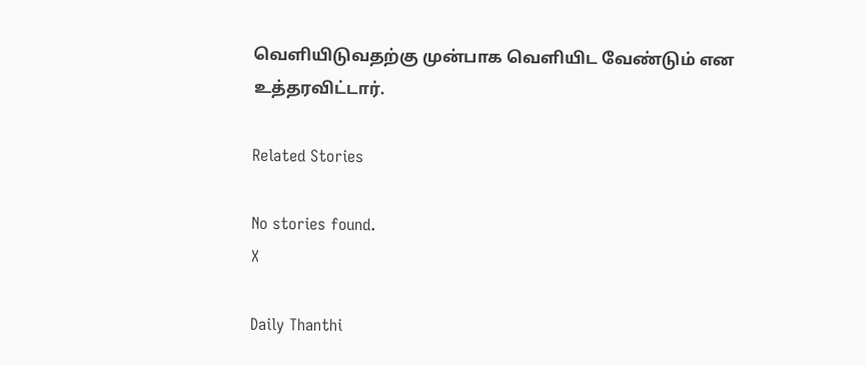வெளியிடுவதற்கு முன்பாக வெளியிட வேண்டும் என உத்தரவிட்டார்.

Related Stories

No stories found.
X

Daily Thanthi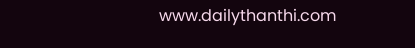www.dailythanthi.com